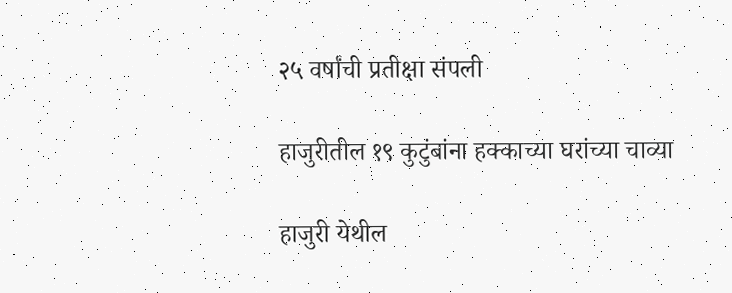२५ वर्षांची प्रतीक्षा संपली

हाजुरीतील १९ कुटुंबांना हक्काच्या घरांच्या चाव्या

हाजुरी येथील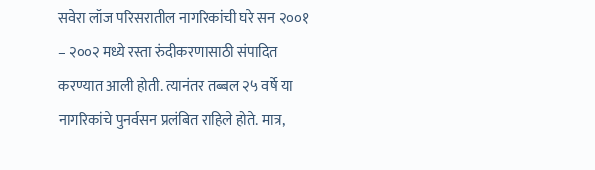सवेरा लॉज परिसरातील नागरिकांची घरे सन २००१ – २००२ मध्ये रस्ता रुंदीकरणासाठी संपादित करण्यात आली होती. त्यानंतर तब्बल २५ वर्षे या नागरिकांचे पुनर्वसन प्रलंबित राहिले होते. मात्र,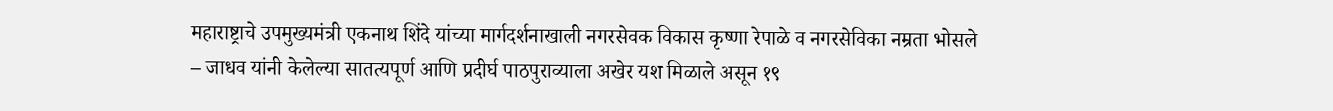महाराष्ट्राचे उपमुख्यमंत्री एकनाथ शिंदे यांच्या मार्गदर्शनाखाली नगरसेवक विकास कृष्णा रेपाळे व नगरसेविका नम्रता भोसले – जाधव यांनी केलेल्या सातत्यपूर्ण आणि प्रदीर्घ पाठपुराव्याला अखेर यश मिळाले असून १९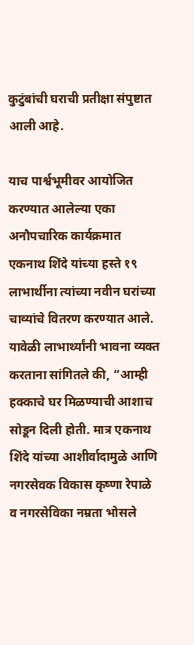कुटुंबांची घराची प्रतीक्षा संपुष्टात आली आहे.

याच पार्श्वभूमीवर आयोजित करण्यात आलेल्या एका अनौपचारिक कार्यक्रमात एकनाथ शिंदे यांच्या हस्ते १९ लाभार्थीना त्यांच्या नवीन घरांच्या चाव्यांचे वितरण करण्यात आले. यावेळी लाभार्थ्यांनी भावना व्यक्त करताना सांगितले की, “आम्ही हक्काचे घर मिळण्याची आशाच सोडून दिली होती. मात्र एकनाथ शिंदे यांच्या आशीर्वादामुळे आणि नगरसेवक विकास कृष्णा रेपाळे व नगरसेविका नम्रता भोसले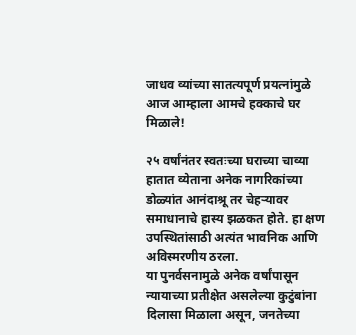जाधव व्यांच्या सातत्यपूर्ण प्रयत्नांमुळे आज आम्हाला आमचे हक्काचे घर मिळाले!

२५ वर्षांनंतर स्वतःच्या घराच्या चाव्या हातात व्येताना अनेक नागरिकांच्या डोळ्यांत आनंदाश्रू तर चेहऱ्यावर समाधानाचे हास्य झळकत होते. हा क्षण उपस्थितांसाठी अत्यंत भावनिक आणि अविस्मरणीय ठरला.
या पुनर्वसनामुळे अनेक वर्षांपासून न्यायाच्या प्रतीक्षेत असलेल्या कुटुंबांना दिलासा मिळाला असून, जनतेच्या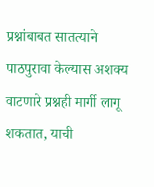प्रश्नांबाबत सातत्याने पाठपुरावा केल्यास अशक्य वाटणारे प्रश्नही मार्गी लागू शकतात, याची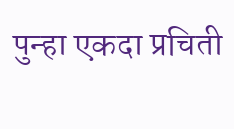पुन्हा एकदा प्रचिती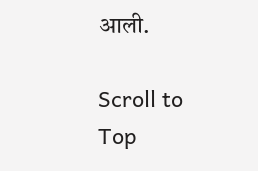आली.

Scroll to Top